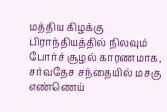மத்திய கிழக்கு பிராந்தியத்தில் நிலவும் போர்ச் சூழல் காரணமாக, சர்வதேச சந்தையில் மசகு எண்ணெய்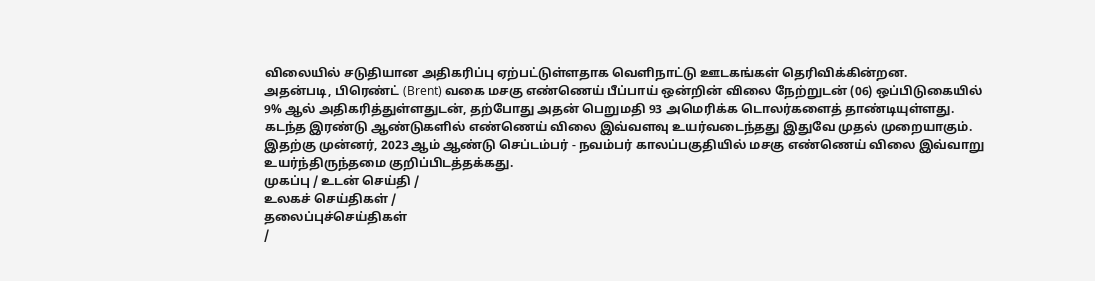விலையில் சடுதியான அதிகரிப்பு ஏற்பட்டுள்ளதாக வெளிநாட்டு ஊடகங்கள் தெரிவிக்கின்றன.
அதன்படி, பிரெண்ட் (Brent) வகை மசகு எண்ணெய் பீப்பாய் ஒன்றின் விலை நேற்றுடன் (06) ஒப்பிடுகையில் 9% ஆல் அதிகரித்துள்ளதுடன், தற்போது அதன் பெறுமதி 93 அமெரிக்க டொலர்களைத் தாண்டியுள்ளது.
கடந்த இரண்டு ஆண்டுகளில் எண்ணெய் விலை இவ்வளவு உயர்வடைந்தது இதுவே முதல் முறையாகும்.
இதற்கு முன்னர், 2023 ஆம் ஆண்டு செப்டம்பர் - நவம்பர் காலப்பகுதியில் மசகு எண்ணெய் விலை இவ்வாறு உயர்ந்திருந்தமை குறிப்பிடத்தக்கது.
முகப்பு / உடன் செய்தி /
உலகச் செய்திகள் /
தலைப்புச்செய்திகள்
/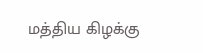மத்திய கிழக்கு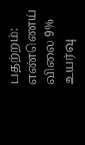பதற்றம்: எண்ணெய் விலை 9% உயர்வு